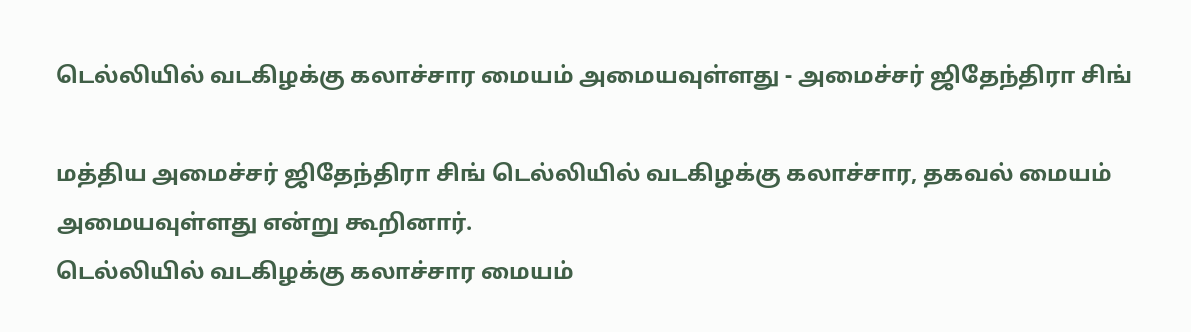டெல்லியில் வடகிழக்கு கலாச்சார மையம் அமையவுள்ளது - அமைச்சர் ஜிதேந்திரா சிங்

மத்திய அமைச்சர் ஜிதேந்திரா சிங் டெல்லியில் வடகிழக்கு கலாச்சார, தகவல் மையம் அமையவுள்ளது என்று கூறினார்.
டெல்லியில் வடகிழக்கு கலாச்சார மையம்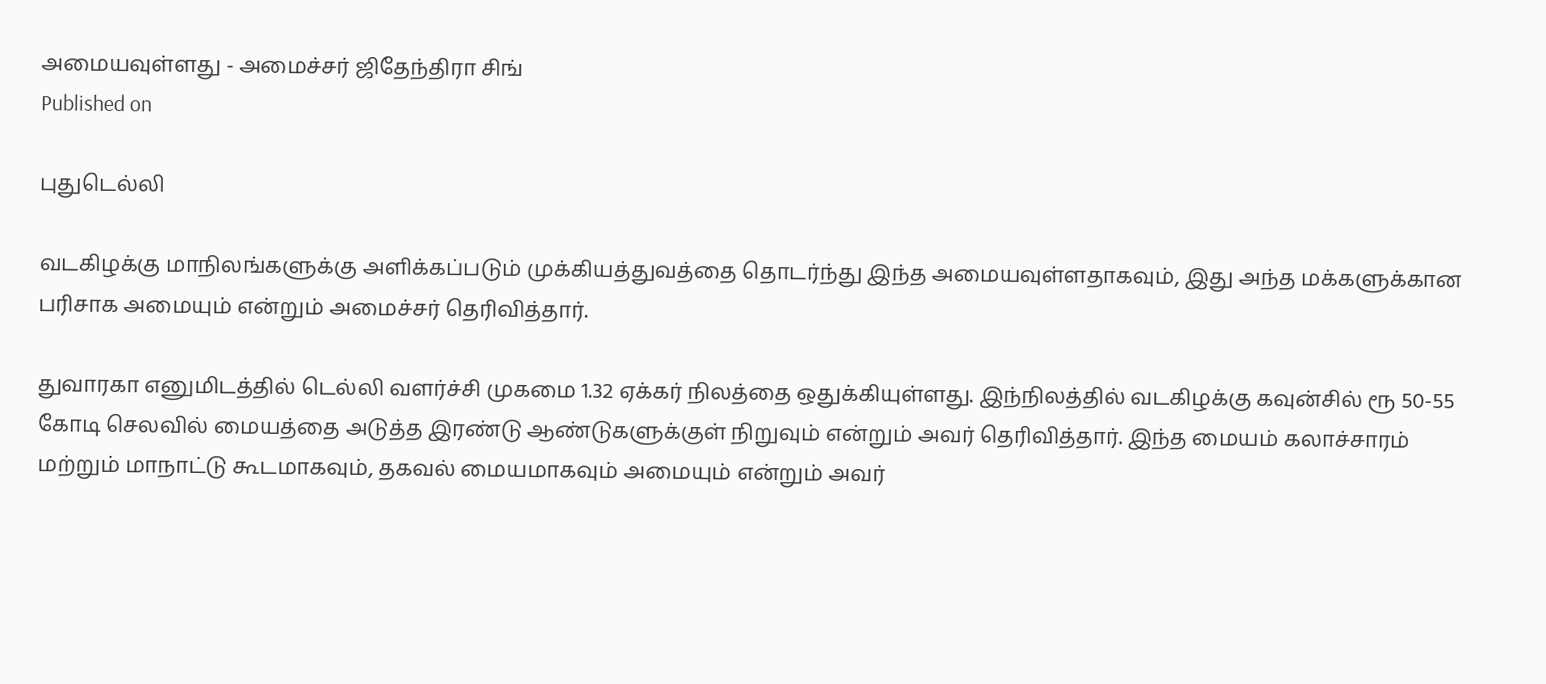அமையவுள்ளது - அமைச்சர் ஜிதேந்திரா சிங்
Published on

புதுடெல்லி

வடகிழக்கு மாநிலங்களுக்கு அளிக்கப்படும் முக்கியத்துவத்தை தொடர்ந்து இந்த அமையவுள்ளதாகவும், இது அந்த மக்களுக்கான பரிசாக அமையும் என்றும் அமைச்சர் தெரிவித்தார்.

துவாரகா எனுமிடத்தில் டெல்லி வளர்ச்சி முகமை 1.32 ஏக்கர் நிலத்தை ஒதுக்கியுள்ளது. இந்நிலத்தில் வடகிழக்கு கவுன்சில் ரூ 50-55 கோடி செலவில் மையத்தை அடுத்த இரண்டு ஆண்டுகளுக்குள் நிறுவும் என்றும் அவர் தெரிவித்தார். இந்த மையம் கலாச்சாரம் மற்றும் மாநாட்டு கூடமாகவும், தகவல் மையமாகவும் அமையும் என்றும் அவர்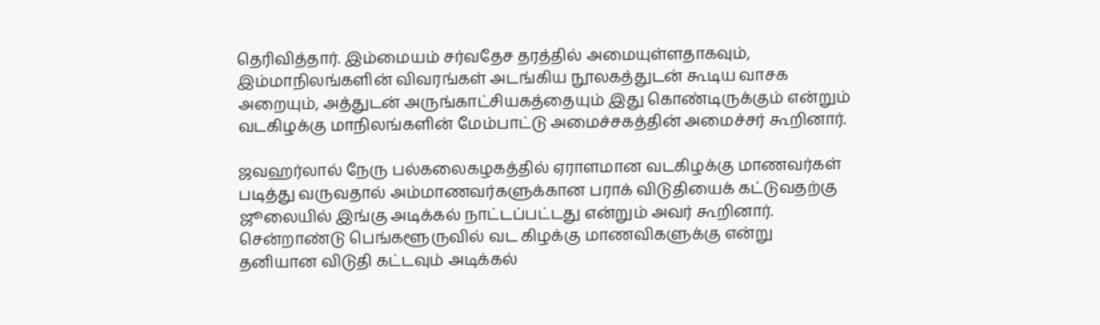தெரிவித்தார். இம்மையம் சர்வதேச தரத்தில் அமையுள்ளதாகவும், இம்மாநிலங்களின் விவரங்கள் அடங்கிய நூலகத்துடன் கூடிய வாசக அறையும், அத்துடன் அருங்காட்சியகத்தையும் இது கொண்டிருக்கும் என்றும் வடகிழக்கு மாநிலங்களின் மேம்பாட்டு அமைச்சகத்தின் அமைச்சர் கூறினார்.

ஜவஹர்லால் நேரு பல்கலைகழகத்தில் ஏராளமான வடகிழக்கு மாணவர்கள் படித்து வருவதால் அம்மாணவர்களுக்கான பராக் விடுதியைக் கட்டுவதற்கு ஜூலையில் இங்கு அடிக்கல் நாட்டப்பட்டது என்றும் அவர் கூறினார். சென்றாண்டு பெங்களூருவில் வட கிழக்கு மாணவிகளுக்கு என்று தனியான விடுதி கட்டவும் அடிக்கல்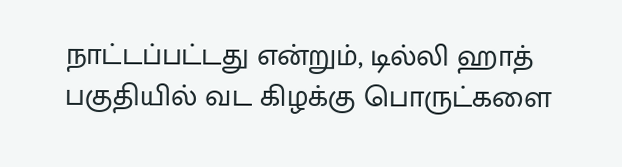நாட்டப்பட்டது என்றும், டில்லி ஹாத் பகுதியில் வட கிழக்கு பொருட்களை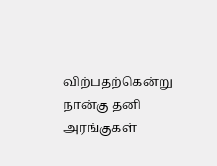விற்பதற்கென்று நான்கு தனி அரங்குகள்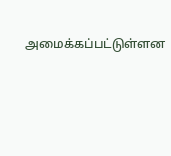அமைக்கப்பட்டுள்ளன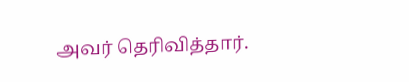அவர் தெரிவித்தார்.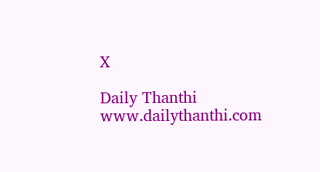X

Daily Thanthi
www.dailythanthi.com